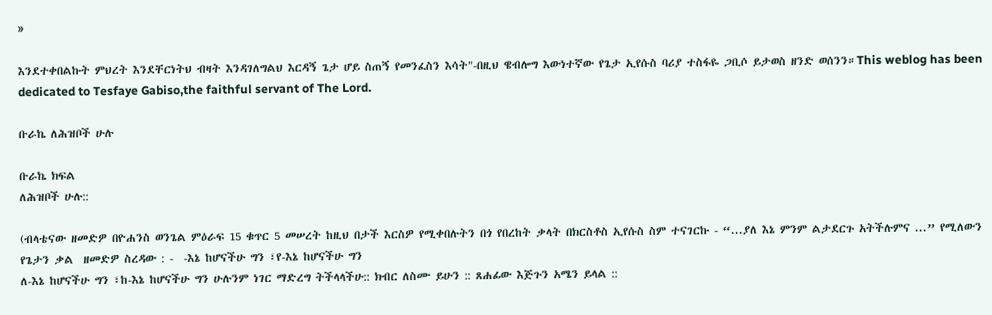»

እንደተቀበልኩት ምህረት እንደቸርነትህ ብዛት እንዳገለግልህ እርዳኝ ጌታ ሆይ ስጠኝ የመንፈስን እሳት"-በዚህ ዌብሎግ እውነተኛው የጌታ ኢየሱስ ባሪያ ተስፋዬ ጋቢሶ ይታወስ ዘንድ ወሰንን።This weblog has been dedicated to Tesfaye Gabiso,the faithful servant of The Lord.

ቡራኬ ለሕዝቦች ሁሉ

ቡራኬ ክፍል
ለሕዝቦች ሁሉ::

(ብላቴናው ዘመድዎ በዮሐንስ ወንጌል ምዕራፍ 15 ቁጥር 5 መሠረት ከዚህ በታች እርስዎ የሚቀበሉትን በጎ የበረከት ቃላት በክርስቶስ ኢየሱስ ስም ተናገርኩ - “...ያለ እኔ ምንም ልታደርጉ አትችሉምና ...” የሚለውን  የጌታን ቃል  ዘመድዎ ስረዳው : -  -እኔ ከሆናችሁ ግን ፣የ-እኔ ከሆናችሁ ግን
ለ-እኔ ከሆናችሁ ግን ፣ከ-እኔ ከሆናችሁ ግን ሁሉንም ነገር ማድረግ ትችላላችሁ:: ክብር ለስሙ ይሁን :: ጸሐፊው እጅጉን አሜን ይላል ::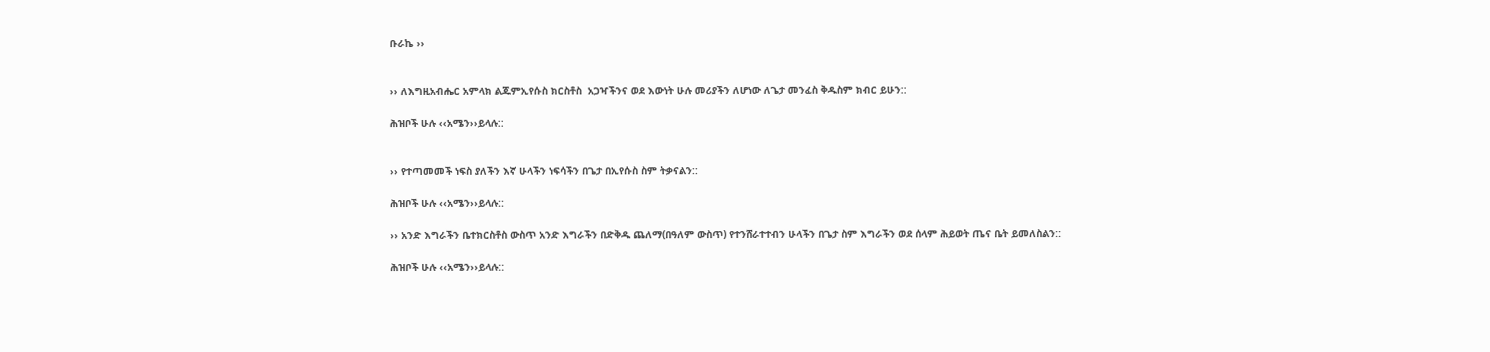ቡራኬ ››


›› ለእግዚአብሔር አምላክ ልጁምኢየሱስ ክርስቶስ  አጋዣችንና ወደ እውነት ሁሉ መሪያችን ለሆነው ለጌታ መንፈስ ቅዱስም ክብር ይሁን::

ሕዝቦች ሁሉ ‹‹አሜን››ይላሉ::


›› የተጣመመች ነፍስ ያለችን እኛ ሁላችን ነፍሳችን በጌታ በኢየሱስ ስም ትቃናልን::

ሕዝቦች ሁሉ ‹‹አሜን››ይላሉ::

›› አንድ እግራችን ቤተክርስቶስ ውስጥ አንድ እግራችን በድቅዱ ጨለማ(በዓለም ውስጥ) የተንሸራተተብን ሁላችን በጌታ ስም እግራችን ወደ ሰላም ሕይወት ጤና ቤት ይመለስልን::

ሕዝቦች ሁሉ ‹‹አሜን››ይላሉ::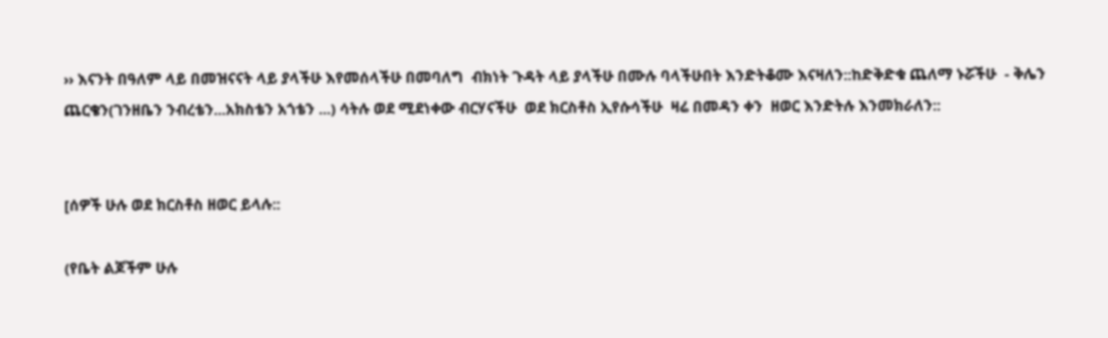›› እናንት በዓለም ላይ በመዝናናት ላይ ያላችሁ እየመሰላችሁ በመባለግ  ብክነት ጉዳት ላይ ያላችሁ በሙሉ ባላችሁበት እንድትቆሙ እናዛለን::ከድቅድቁ ጨለማ ኑሯችሁ  - ቅሌን ጨርቄን(ገንዘቤን ንብረቴን...አክስቴን አጎቴን ...) ሳትሉ ወደ ሚደነቀው ብርሃናችሁ  ወደ ክርስቶስ ኢየሱሳችሁ  ዛሬ በመዳን ቀን  ዘወር እንድትሉ እንመክራለን::


[ሰዎች ሁሉ ወደ ክርስቶስ ዘወር ይላሉ::

(የቤት ልጆችም ሁሉ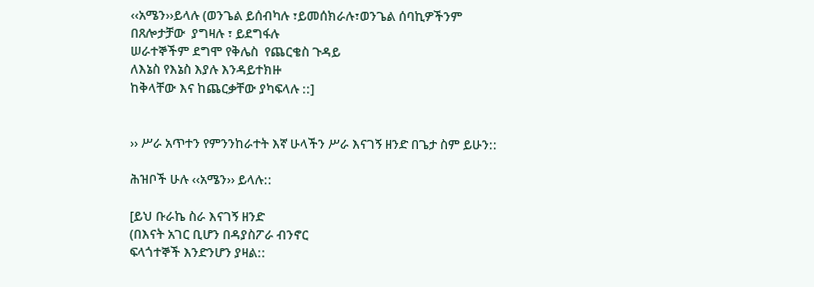‹‹አሜን››ይላሉ (ወንጌል ይሰብካሉ ፣ይመሰክራሉ፣ወንጌል ሰባኪዎችንም
በጸሎታቻው  ያግዛሉ ፣ ይደግፋሉ
ሠራተኞችም ደግሞ የቅሌስ  የጨርቄስ ጉዳይ
ለእኔስ የእኔስ እያሉ እንዳይተክዙ
ከቅላቸው እና ከጨርቃቸው ያካፍላሉ ::]


›› ሥራ አጥተን የምንንከራተት እኛ ሁላችን ሥራ እናገኝ ዘንድ በጌታ ስም ይሁን::

ሕዝቦች ሁሉ ‹‹አሜን›› ይላሉ::

[ይህ ቡራኬ ስራ እናገኝ ዘንድ
(በእናት አገር ቢሆን በዳያስፖራ ብንኖር
ፍላጎተኞች እንድንሆን ያዛል::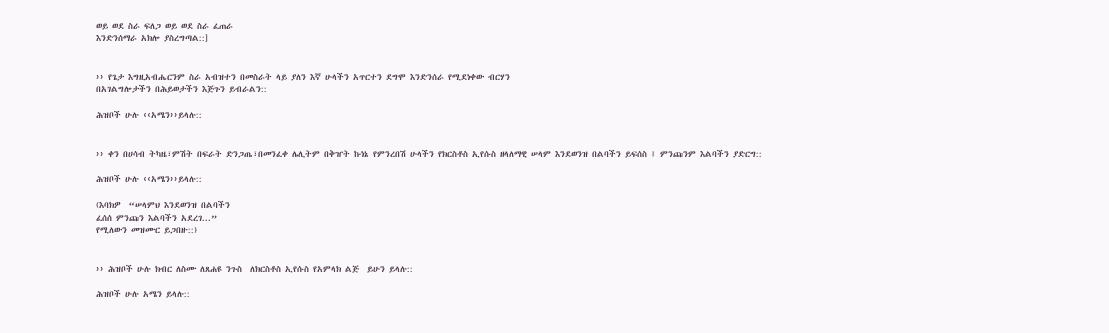ወይ ወደ ስራ ፍለጋ ወይ ወደ ስራ ፈጠራ
እንድንሰማራ አክሎ ያስረግጣል::]


›› የጌታ እግዚአብሔርንም ስራ አብዝተን በመስራት ላይ ያለን እኛ ሁላችን አጥርተን ደግሞ እንድንሰራ የሚደነቀው ብርሃን
በአገልግሎታችን በሕይወታችን እጅጉን ይብራልን::

ሕዝቦች ሁሉ ‹‹አሜን››ይላሉ::


›› ቀን በሀሳብ ትካዜ፣ምሽት በፍራት ድንጋጤ፣በመንፈቀ ሌሊትም በቅዠት ኩነኔ የምንረበሽ ሁላችን የክርስቶስ ኢየሱስ ዘላለማዊ ሠላም እንደወንዝ በልባችን ይፍሰስ ፤ ምንጩንም እልባችን ያድርግ::

ሕዝቦች ሁሉ ‹‹አሜን››ይላሉ::

(እባክዎ  “ሠላምህ እንደወንዝ በልባችን
ፈሰሰ ምንጩን እልባችን አደረገ...”
የሚለውን መዝሙር ይጋበዙ::)


›› ሕዝቦች ሁሉ ክብር ለስሙ ለጸሐዩ ንጉስ  ለክርስቶስ ኢየሱስ የአምላክ ልጅ  ይሁን ይላሉ::

ሕዝቦች ሁሉ አሜን ይላሉ::